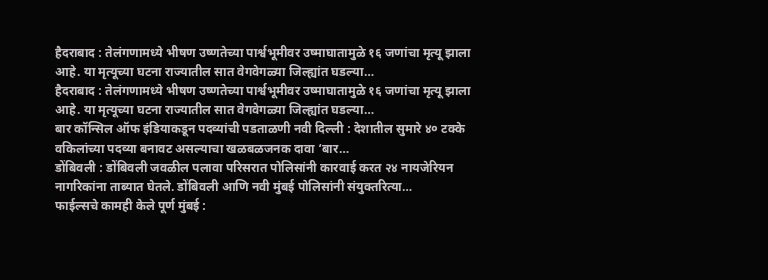हैदराबाद : तेलंगणामध्ये भीषण उष्णतेच्या पार्श्वभूमीवर उष्माघातामुळे १६ जणांचा मृत्यू झाला आहे. या मृत्यूच्या घटना राज्यातील सात वेगवेगळ्या जिल्ह्यांत घडल्या…
हैदराबाद : तेलंगणामध्ये भीषण उष्णतेच्या पार्श्वभूमीवर उष्माघातामुळे १६ जणांचा मृत्यू झाला आहे. या मृत्यूच्या घटना राज्यातील सात वेगवेगळ्या जिल्ह्यांत घडल्या…
बार कॉन्सिल ऑफ इंडियाकडून पदव्यांची पडताळणी नवी दिल्ली : देशातील सुमारे ४० टक्के वकिलांच्या पदव्या बनावट असल्याचा खळबळजनक दावा ‘बार…
डोंबिवली : डोंबिवली जवळील पलावा परिसरात पोलिसांनी कारवाई करत २४ नायजेरियन नागरिकांना ताब्यात घेतले. डोंबिवली आणि नवी मुंबई पोलिसांनी संयुक्तरित्या…
फाईल्सचे कामही केले पूर्ण मुंबई :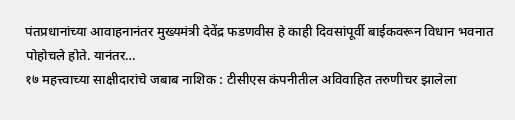पंतप्रधानांच्या आवाहनानंतर मुख्यमंत्री देवेंद्र फडणवीस हे काही दिवसांपूर्वी बाईकवरून विधान भवनात पोहोचले होते. यानंतर…
१७ महत्त्वाच्या साक्षीदारांचे जबाब नाशिक : टीसीएस कंपनीतील अविवाहित तरुणीचर झालेला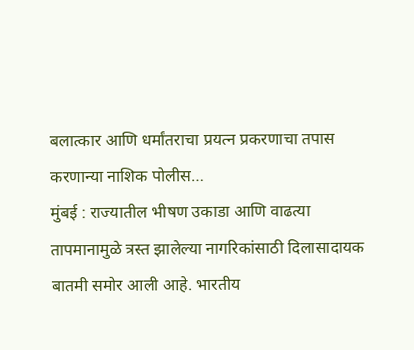बलात्कार आणि धर्मांतराचा प्रयत्न प्रकरणाचा तपास करणान्या नाशिक पोलीस…
मुंबई : राज्यातील भीषण उकाडा आणि वाढत्या तापमानामुळे त्रस्त झालेल्या नागरिकांसाठी दिलासादायक बातमी समोर आली आहे. भारतीय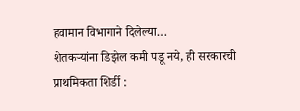हवामान विभागाने दिलेल्या…
शेतकऱ्यांना डिझेल कमी पडू नये, ही सरकारची प्राथमिकता शिर्डी :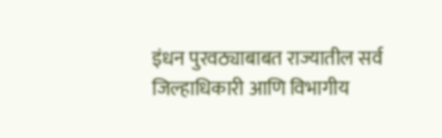इंधन पुरवठ्याबाबत राज्यातील सर्व जिल्हाधिकारी आणि विभागीय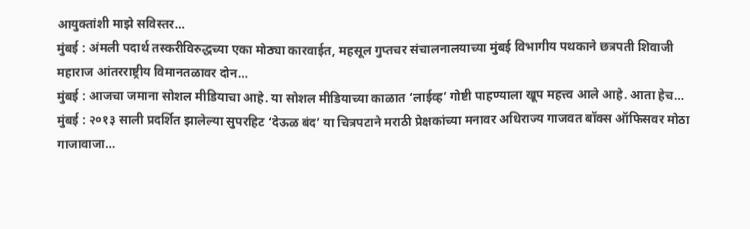आयुक्तांशी माझे सविस्तर…
मुंबई : अंमली पदार्थ तस्करीविरुद्धच्या एका मोठ्या कारवाईत, महसूल गुप्तचर संचालनालयाच्या मुंबई विभागीय पथकाने छत्रपती शिवाजी महाराज आंतरराष्ट्रीय विमानतळावर दोन…
मुंबई : आजचा जमाना सोशल मीडियाचा आहे. या सोशल मीडियाच्या काळात ‘लाईव्ह’ गोष्टी पाहण्याला खूप महत्त्व आले आहे. आता हेच…
मुंबई : २०१३ साली प्रदर्शित झालेल्या सुपरहिट ‘देऊळ बंद’ या चित्रपटाने मराठी प्रेक्षकांच्या मनावर अधिराज्य गाजवत बॉक्स ऑफिसवर मोठा गाजावाजा…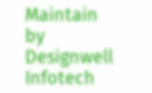Maintain by Designwell Infotech